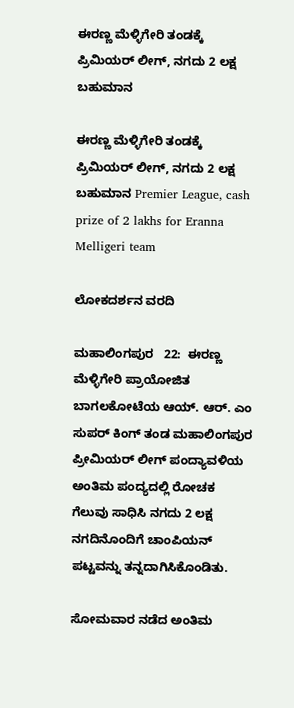ಈರಣ್ಣ ಮೆಳ್ಳಿಗೇರಿ ತಂಡಕ್ಕೆ ಪ್ರಿಮಿಯರ್ ಲೀಗ್, ನಗದು 2 ಲಕ್ಷ ಬಹುಮಾನ

ಈರಣ್ಣ ಮೆಳ್ಳಿಗೇರಿ ತಂಡಕ್ಕೆ ಪ್ರಿಮಿಯರ್ ಲೀಗ್, ನಗದು 2 ಲಕ್ಷ ಬಹುಮಾನ Premier League, cash prize of 2 lakhs for Eranna Melligeri team

ಲೋಕದರ್ಶನ ವರದಿ

ಮಹಾಲಿಂಗಪುರ   22:  ಈರಣ್ಣ ಮೆಳ್ಳಿಗೇರಿ ಪ್ರಾಯೋಜಿತ ಬಾಗಲಕೋಟೆಯ ಆಯ್‌. ಆರ್‌. ಎಂ ಸುಪರ್ ಕಿಂಗ್ ತಂಡ ಮಹಾಲಿಂಗಪುರ ಪ್ರೀಮಿಯರ್ ಲೀಗ್ ಪಂದ್ಯಾವಳಿಯ ಅಂತಿಮ ಪಂದ್ಯದಲ್ಲಿ ರೋಚಕ ಗೆಲುವು ಸಾಧಿಸಿ ನಗದು 2 ಲಕ್ಷ ನಗದಿನೊಂದಿಗೆ ಚಾಂಪಿಯನ್ ಪಟ್ಟವನ್ನು ತನ್ನದಾಗಿಸಿಕೊಂಡಿತು.

ಸೋಮವಾರ ನಡೆದ ಅಂತಿಮ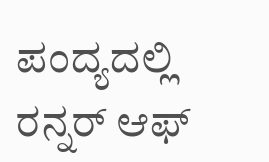ಪಂದ್ಯದಲ್ಲಿ ರನ್ನರ್ ಆಫ್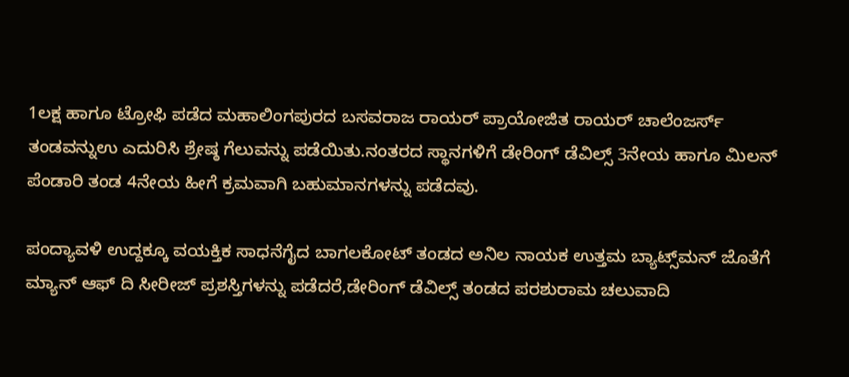1ಲಕ್ಷ ಹಾಗೂ ಟ್ರೋಫಿ ಪಡೆದ ಮಹಾಲಿಂಗಪುರದ ಬಸವರಾಜ ರಾಯರ್ ಪ್ರಾಯೋಜಿತ ರಾಯರ್ ಚಾಲೆಂಜರ್ಸ್‌ ತಂಡವನ್ನುಉ ಎದುರಿಸಿ ಶ್ರೇಷ್ಠ ಗೆಲುವನ್ನು ಪಡೆಯಿತು.ನಂತರದ ಸ್ಥಾನಗಳಿಗೆ ಡೇರಿಂಗ್ ಡೆವಿಲ್ಸ್‌ 3ನೇಯ ಹಾಗೂ ಮಿಲನ್ ಪೆಂಡಾರಿ ತಂಡ 4ನೇಯ ಹೀಗೆ ಕ್ರಮವಾಗಿ ಬಹುಮಾನಗಳನ್ನು ಪಡೆದವು.

ಪಂದ್ಯಾವಳಿ ಉದ್ದಕ್ಕೂ ವಯಕ್ತಿಕ ಸಾಧನೆಗೈದ ಬಾಗಲಕೋಟ್ ತಂಡದ ಅನಿಲ ನಾಯಕ ಉತ್ತಮ ಬ್ಯಾಟ್ಸ್‌ಮನ್ ಜೊತೆಗೆ ಮ್ಯಾನ್ ಆಫ್ ದಿ ಸೀರೀಜ್ ಪ್ರಶಸ್ತಿಗಳನ್ನು ಪಡೆದರೆ,ಡೇರಿಂಗ್ ಡೆವಿಲ್ಸ್‌ ತಂಡದ ಪರಶುರಾಮ ಚಲುವಾದಿ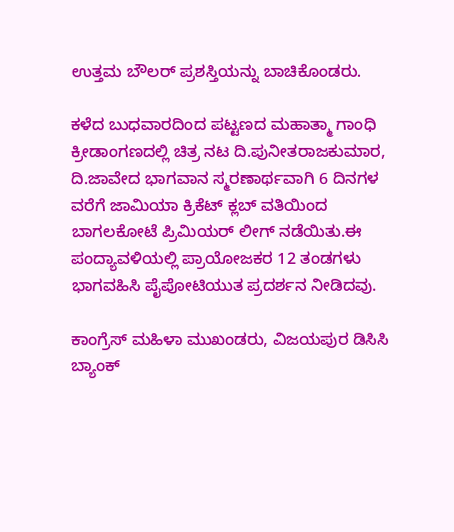ಉತ್ತಮ ಬೌಲರ್ ಪ್ರಶಸ್ತಿಯನ್ನು ಬಾಚಿಕೊಂಡರು.

ಕಳೆದ ಬುಧವಾರದಿಂದ ಪಟ್ಟಣದ ಮಹಾತ್ಮಾ ಗಾಂಧಿ ಕ್ರೀಡಾಂಗಣದಲ್ಲಿ ಚಿತ್ರ ನಟ ದಿ.ಪುನೀತರಾಜಕುಮಾರ, ದಿ.ಜಾವೇದ ಭಾಗವಾನ ಸ್ಮರಣಾರ್ಥವಾಗಿ 6 ದಿನಗಳ ವರೆಗೆ ಜಾಮಿಯಾ ಕ್ರಿಕೆಟ್ ಕ್ಲಬ್ ವತಿಯಿಂದ ಬಾಗಲಕೋಟೆ ಪ್ರಿಮಿಯರ್ ಲೀಗ್ ನಡೆಯಿತು.ಈ ಪಂದ್ಯಾವಳಿಯಲ್ಲಿ ಪ್ರಾಯೋಜಕರ 12 ತಂಡಗಳು ಭಾಗವಹಿಸಿ ಪೈಪೋಟಿಯುತ ಪ್ರದರ್ಶನ ನೀಡಿದವು.

ಕಾಂಗ್ರೆಸ್ ಮಹಿಳಾ ಮುಖಂಡರು, ವಿಜಯಪುರ ಡಿಸಿಸಿ ಬ್ಯಾಂಕ್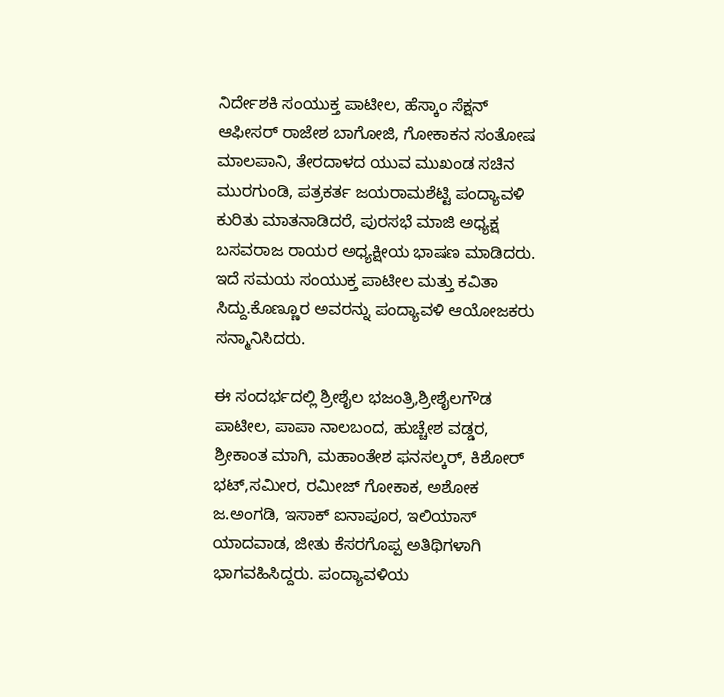ನಿರ್ದೇಶಕಿ ಸಂಯುಕ್ತ ಪಾಟೀಲ, ಹೆಸ್ಕಾಂ ಸೆಕ್ಷನ್ ಆಫೀಸರ್ ರಾಜೇಶ ಬಾಗೋಜಿ, ಗೋಕಾಕನ ಸಂತೋಷ ಮಾಲಪಾನಿ, ತೇರದಾಳದ ಯುವ ಮುಖಂಡ ಸಚಿನ ಮುರಗುಂಡಿ, ಪತ್ರಕರ್ತ ಜಯರಾಮಶೆಟ್ಟಿ ಪಂದ್ಯಾವಳಿ ಕುರಿತು ಮಾತನಾಡಿದರೆ, ಪುರಸಭೆ ಮಾಜಿ ಅಧ್ಯಕ್ಷ ಬಸವರಾಜ ರಾಯರ ಅಧ್ಯಕ್ಷೀಯ ಭಾಷಣ ಮಾಡಿದರು. ಇದೆ ಸಮಯ ಸಂಯುಕ್ತ ಪಾಟೀಲ ಮತ್ತು ಕವಿತಾ ಸಿದ್ದು.ಕೊಣ್ಣೂರ ಅವರನ್ನು ಪಂದ್ಯಾವಳಿ ಆಯೋಜಕರು ಸನ್ಮಾನಿಸಿದರು.

ಈ ಸಂದರ್ಭದಲ್ಲಿ ಶ್ರೀಶೈಲ ಭಜಂತ್ರಿ,ಶ್ರೀಶೈಲಗೌಡ ಪಾಟೀಲ, ಪಾಪಾ ನಾಲಬಂದ, ಹುಚ್ಚೇಶ ವಡ್ಡರ, ಶ್ರೀಕಾಂತ ಮಾಗಿ, ಮಹಾಂತೇಶ ಫನಸಲ್ಕರ್, ಕಿಶೋರ್ ಭಟ್,ಸಮೀರ, ರಮೀಜ್ ಗೋಕಾಕ, ಅಶೋಕ ಜ.ಅಂಗಡಿ, ಇಸಾಕ್ ಐನಾಪೂರ, ಇಲಿಯಾಸ್ ಯಾದವಾಡ, ಜೀತು ಕೆಸರಗೊಪ್ಪ ಅತಿಥಿಗಳಾಗಿ ಭಾಗವಹಿಸಿದ್ದರು. ಪಂದ್ಯಾವಳಿಯ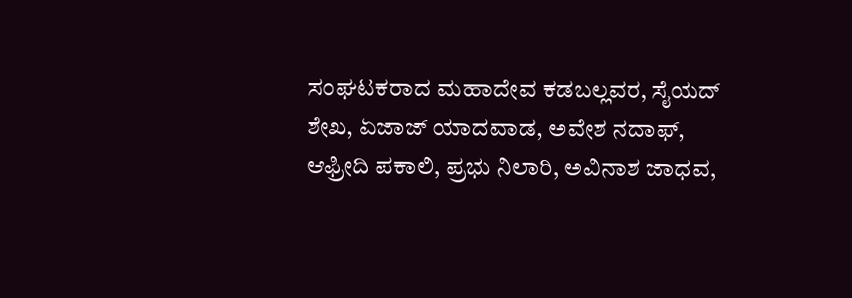ಸಂಘಟಕರಾದ ಮಹಾದೇವ ಕಡಬಲ್ಲವರ, ಸೈಯದ್ ಶೇಖ, ಏಜಾಜ್ ಯಾದವಾಡ, ಅವೇಶ ನದಾಫ್, ಆಫ್ರೀದಿ ಪಕಾಲಿ, ಪ್ರಭು ನಿಲಾರಿ, ಅವಿನಾಶ ಜಾಧವ,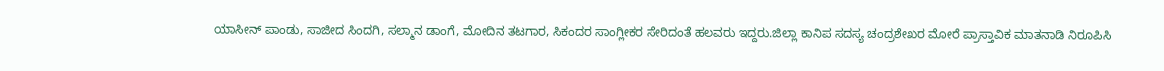ಯಾಸೀನ್ ಪಾಂಡು, ಸಾಜೀದ ಸಿಂದಗಿ, ಸಲ್ಮಾನ ಡಾಂಗೆ, ಮೋದಿನ ತಟಗಾರ, ಸಿಕಂದರ ಸಾಂಗ್ಲೀಕರ ಸೇರಿದಂತೆ ಹಲವರು ಇದ್ದರು.ಜಿಲ್ಲಾ ಕಾನಿಪ ಸದಸ್ಯ ಚಂದ್ರಶೇಖರ ಮೋರೆ ಪ್ರಾಸ್ತಾವಿಕ ಮಾತನಾಡಿ ನಿರೂಪಿಸಿ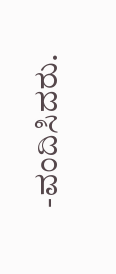-ವಂದಿಸಿದರು.